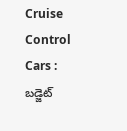Cruise Control Cars : బడ్జెట్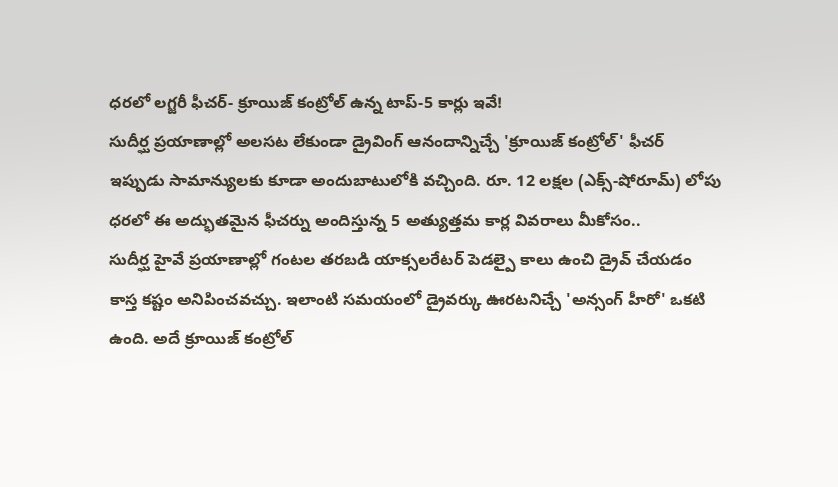ధరలో లగ్జరీ ఫీచర్- క్రూయిజ్ కంట్రోల్ ఉన్న టాప్-5 కార్లు ఇవే!
సుదీర్ఘ ప్రయాణాల్లో అలసట లేకుండా డ్రైవింగ్ ఆనందాన్నిచ్చే 'క్రూయిజ్ కంట్రోల్' ఫీచర్ ఇప్పుడు సామాన్యులకు కూడా అందుబాటులోకి వచ్చింది. రూ. 12 లక్షల (ఎక్స్-షోరూమ్) లోపు ధరలో ఈ అద్భుతమైన ఫీచర్ను అందిస్తున్న 5 అత్యుత్తమ కార్ల వివరాలు మీకోసం..
సుదీర్ఘ హైవే ప్రయాణాల్లో గంటల తరబడి యాక్సలరేటర్ పెడల్పై కాలు ఉంచి డ్రైవ్ చేయడం కాస్త కష్టం అనిపించవచ్చు. ఇలాంటి సమయంలో డ్రైవర్కు ఊరటనిచ్చే 'అన్సంగ్ హీరో' ఒకటి ఉంది. అదే క్రూయిజ్ కంట్రోల్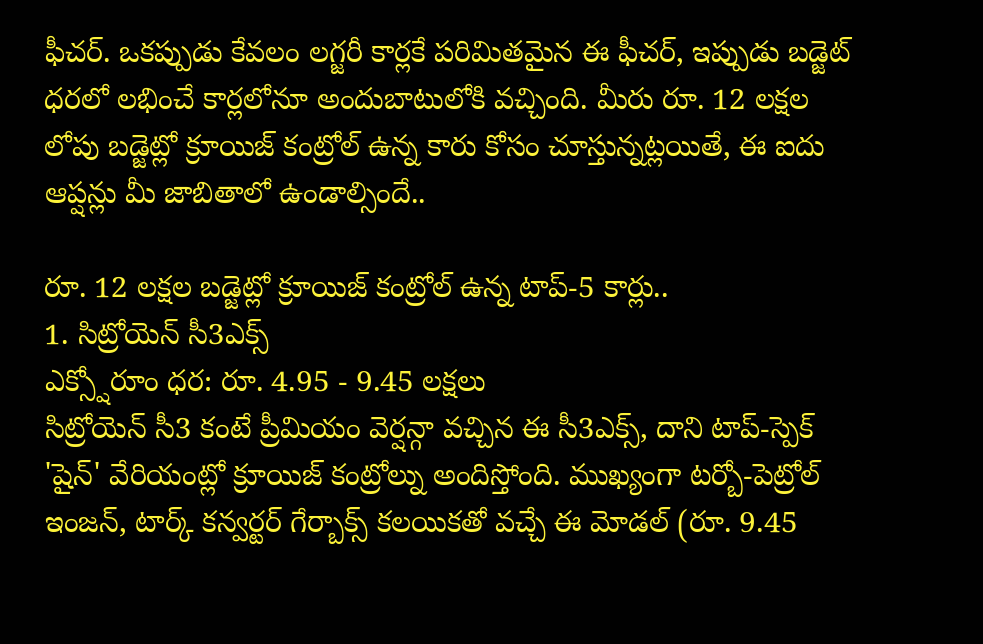ఫీచర్. ఒకప్పుడు కేవలం లగ్జరీ కార్లకే పరిమితమైన ఈ ఫీచర్, ఇప్పుడు బడ్జెట్ ధరలో లభించే కార్లలోనూ అందుబాటులోకి వచ్చింది. మీరు రూ. 12 లక్షల లోపు బడ్జెట్లో క్రూయిజ్ కంట్రోల్ ఉన్న కారు కోసం చూస్తున్నట్లయితే, ఈ ఐదు ఆప్షన్లు మీ జాబితాలో ఉండాల్సిందే..

రూ. 12 లక్షల బడ్జెట్లో క్రూయిజ్ కంట్రోల్ ఉన్న టాప్-5 కార్లు..
1. సిట్రోయెన్ సీ3ఎక్స్
ఎక్స్షోరూం ధర: రూ. 4.95 - 9.45 లక్షలు
సిట్రోయెన్ సీ3 కంటే ప్రీమియం వెర్షన్గా వచ్చిన ఈ సీ3ఎక్స్, దాని టాప్-స్పెక్ 'షైన్' వేరియంట్లో క్రూయిజ్ కంట్రోల్ను అందిస్తోంది. ముఖ్యంగా టర్బో-పెట్రోల్ ఇంజన్, టార్క్ కన్వర్టర్ గేర్బాక్స్ కలయికతో వచ్చే ఈ మోడల్ (రూ. 9.45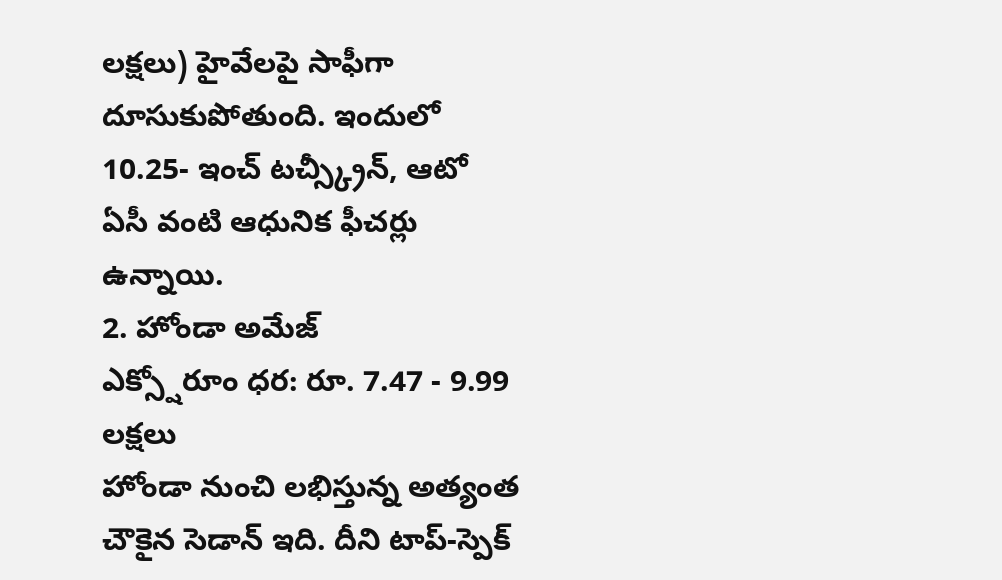లక్షలు) హైవేలపై సాఫీగా దూసుకుపోతుంది. ఇందులో 10.25- ఇంచ్ టచ్స్క్రీన్, ఆటో ఏసీ వంటి ఆధునిక ఫీచర్లు ఉన్నాయి.
2. హోండా అమేజ్
ఎక్స్షోరూం ధర: రూ. 7.47 - 9.99 లక్షలు
హోండా నుంచి లభిస్తున్న అత్యంత చౌకైన సెడాన్ ఇది. దీని టాప్-స్పెక్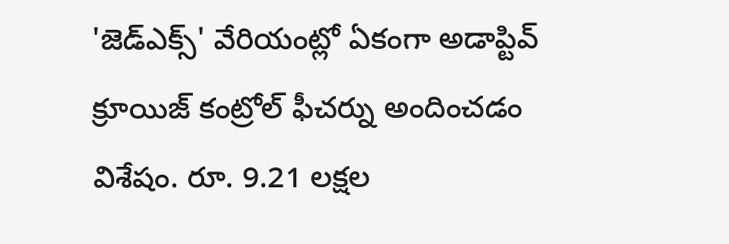'జెడ్ఎక్స్' వేరియంట్లో ఏకంగా అడాప్టివ్ క్రూయిజ్ కంట్రోల్ ఫీచర్ను అందించడం విశేషం. రూ. 9.21 లక్షల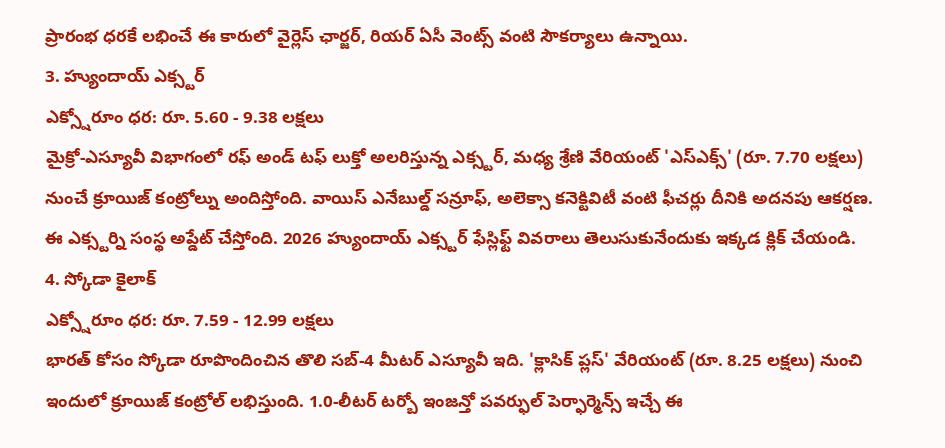ప్రారంభ ధరకే లభించే ఈ కారులో వైర్లెస్ ఛార్జర్, రియర్ ఏసీ వెంట్స్ వంటి సౌకర్యాలు ఉన్నాయి.
3. హ్యుందాయ్ ఎక్స్టర్
ఎక్స్షోరూం ధర: రూ. 5.60 - 9.38 లక్షలు
మైక్రో-ఎస్యూవీ విభాగంలో రఫ్ అండ్ టఫ్ లుక్తో అలరిస్తున్న ఎక్స్టర్, మధ్య శ్రేణి వేరియంట్ 'ఎస్ఎక్స్' (రూ. 7.70 లక్షలు) నుంచే క్రూయిజ్ కంట్రోల్ను అందిస్తోంది. వాయిస్ ఎనేబుల్డ్ సన్రూఫ్, అలెక్సా కనెక్టివిటీ వంటి ఫీచర్లు దీనికి అదనపు ఆకర్షణ.
ఈ ఎక్స్టర్ని సంస్థ అప్డేట్ చేస్తోంది. 2026 హ్యుందాయ్ ఎక్స్టర్ ఫేస్లిఫ్ట్ వివరాలు తెలుసుకునేందుకు ఇక్కడ క్లిక్ చేయండి.
4. స్కోడా కైలాక్
ఎక్స్షోరూం ధర: రూ. 7.59 - 12.99 లక్షలు
భారత్ కోసం స్కోడా రూపొందించిన తొలి సబ్-4 మీటర్ ఎస్యూవీ ఇది. 'క్లాసిక్ ప్లస్' వేరియంట్ (రూ. 8.25 లక్షలు) నుంచి ఇందులో క్రూయిజ్ కంట్రోల్ లభిస్తుంది. 1.0-లీటర్ టర్బో ఇంజన్తో పవర్ఫుల్ పెర్ఫార్మెన్స్ ఇచ్చే ఈ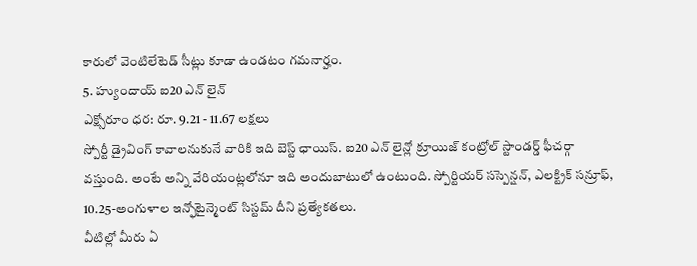కారులో వెంటిలేటెడ్ సీట్లు కూడా ఉండటం గమనార్హం.
5. హ్యుందాయ్ ఐ20 ఎన్ లైన్
ఎక్స్షోరూం ధర: రూ. 9.21 - 11.67 లక్షలు
స్పోర్టీ డ్రైవింగ్ కావాలనుకునే వారికి ఇది బెస్ట్ ఛాయిస్. ఐ20 ఎన్ లైన్లో క్రూయిజ్ కంట్రోల్ స్టాండర్డ్ ఫీచర్గా వస్తుంది. అంటే అన్ని వేరియంట్లలోనూ ఇది అందుబాటులో ఉంటుంది. స్పోర్టియర్ సస్పెన్షన్, ఎలక్ట్రిక్ సన్రూఫ్, 10.25-అంగుళాల ఇన్ఫోటైన్మెంట్ సిస్టమ్ దీని ప్రత్యేకతలు.
వీటిల్లో మీరు ఏ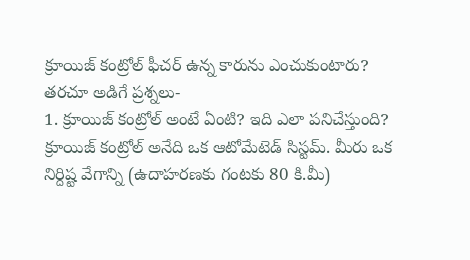క్రూయిజ్ కంట్రోల్ ఫీచర్ ఉన్న కారును ఎంచుకుంటారు?
తరచూ అడిగే ప్రశ్నలు-
1. క్రూయిజ్ కంట్రోల్ అంటే ఏంటి? ఇది ఎలా పనిచేస్తుంది?
క్రూయిజ్ కంట్రోల్ అనేది ఒక ఆటోమేటెడ్ సిస్టమ్. మీరు ఒక నిర్దిష్ట వేగాన్ని (ఉదాహరణకు గంటకు 80 కి.మీ)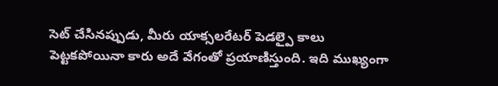సెట్ చేసినప్పుడు, మీరు యాక్సలరేటర్ పెడల్పై కాలు పెట్టకపోయినా కారు అదే వేగంతో ప్రయాణిస్తుంది. ఇది ముఖ్యంగా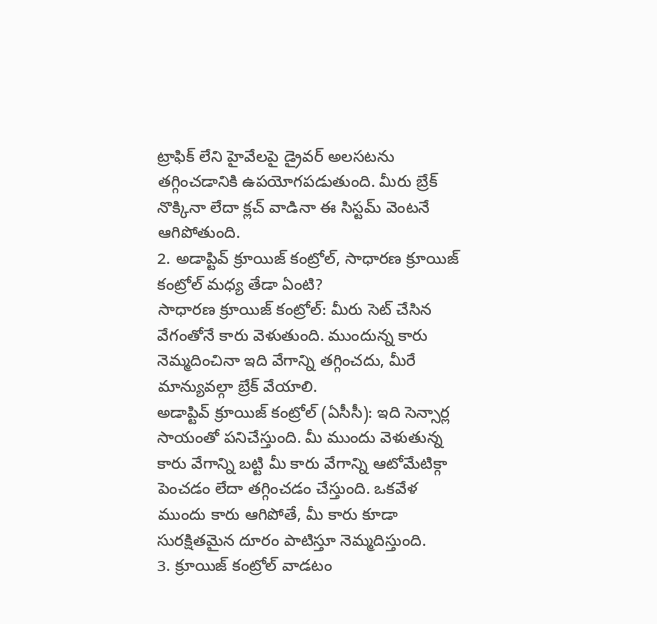ట్రాఫిక్ లేని హైవేలపై డ్రైవర్ అలసటను తగ్గించడానికి ఉపయోగపడుతుంది. మీరు బ్రేక్ నొక్కినా లేదా క్లచ్ వాడినా ఈ సిస్టమ్ వెంటనే ఆగిపోతుంది.
2. అడాప్టివ్ క్రూయిజ్ కంట్రోల్, సాధారణ క్రూయిజ్ కంట్రోల్ మధ్య తేడా ఏంటి?
సాధారణ క్రూయిజ్ కంట్రోల్: మీరు సెట్ చేసిన వేగంతోనే కారు వెళుతుంది. ముందున్న కారు నెమ్మదించినా ఇది వేగాన్ని తగ్గించదు, మీరే మాన్యువల్గా బ్రేక్ వేయాలి.
అడాప్టివ్ క్రూయిజ్ కంట్రోల్ (ఏసీసీ): ఇది సెన్సార్ల సాయంతో పనిచేస్తుంది. మీ ముందు వెళుతున్న కారు వేగాన్ని బట్టి మీ కారు వేగాన్ని ఆటోమేటిక్గా పెంచడం లేదా తగ్గించడం చేస్తుంది. ఒకవేళ ముందు కారు ఆగిపోతే, మీ కారు కూడా సురక్షితమైన దూరం పాటిస్తూ నెమ్మదిస్తుంది.
3. క్రూయిజ్ కంట్రోల్ వాడటం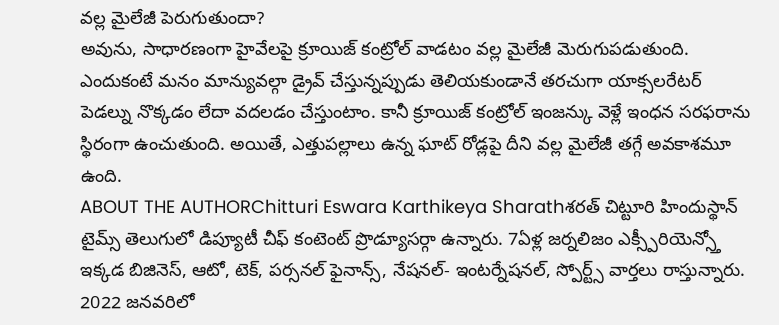వల్ల మైలేజీ పెరుగుతుందా?
అవును, సాధారణంగా హైవేలపై క్రూయిజ్ కంట్రోల్ వాడటం వల్ల మైలేజీ మెరుగుపడుతుంది. ఎందుకంటే మనం మాన్యువల్గా డ్రైవ్ చేస్తున్నప్పుడు తెలియకుండానే తరచుగా యాక్సలరేటర్ పెడల్ను నొక్కడం లేదా వదలడం చేస్తుంటాం. కానీ క్రూయిజ్ కంట్రోల్ ఇంజన్కు వెళ్లే ఇంధన సరఫరాను స్థిరంగా ఉంచుతుంది. అయితే, ఎత్తుపల్లాలు ఉన్న ఘాట్ రోడ్లపై దీని వల్ల మైలేజీ తగ్గే అవకాశమూ ఉంది.
ABOUT THE AUTHORChitturi Eswara Karthikeya Sharathశరత్ చిట్టూరి హిందుస్థాన్ టైమ్స్ తెలుగులో డిప్యూటీ చీఫ్ కంటెంట్ ప్రొడ్యూసర్గా ఉన్నారు. 7ఏళ్ల జర్నలిజం ఎక్స్పీరియెన్స్తో ఇక్కడ బిజినెస్, ఆటో, టెక్, పర్సనల్ ఫైనాన్స్, నేషనల్- ఇంటర్నేషనల్, స్పోర్ట్స్ వార్తలు రాస్తున్నారు. 2022 జనవరిలో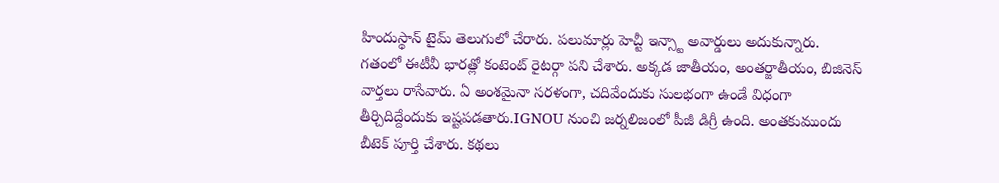హిందుస్థాన్ టైమ్ తెలుగులో చేరారు. పలుమార్లు హెచ్టీ ఇన్స్టా అవార్డులు అదుకున్నారు. గతంలో ఈటీవీ భారత్లో కంటెంట్ రైటర్గా పని చేశారు. అక్కడ జాతీయం, అంతర్జాతీయం, బిజినెస్ వార్తలు రాసేవారు. ఏ అంశమైనా సరళంగా, చదివేందుకు సులభంగా ఉండే విధంగా తీర్చిదిద్దేందుకు ఇష్టపడతారు.IGNOU నుంచి జర్నలిజంలో పీజీ డిగ్రీ ఉంది. అంతకుముందు బీటెక్ పూర్తి చేశారు. కథలు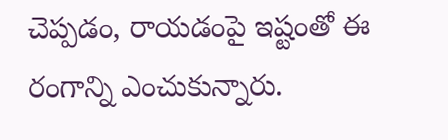చెప్పడం, రాయడంపై ఇష్టంతో ఈ రంగాన్ని ఎంచుకున్నారు.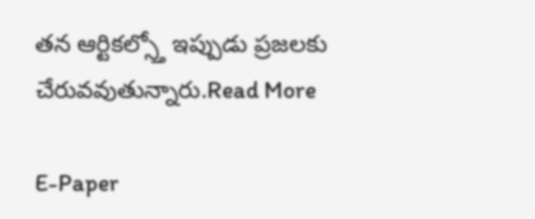తన ఆర్టికల్స్తో ఇప్పుడు ప్రజలకు చేరువవుతున్నారు.Read More

E-Paper